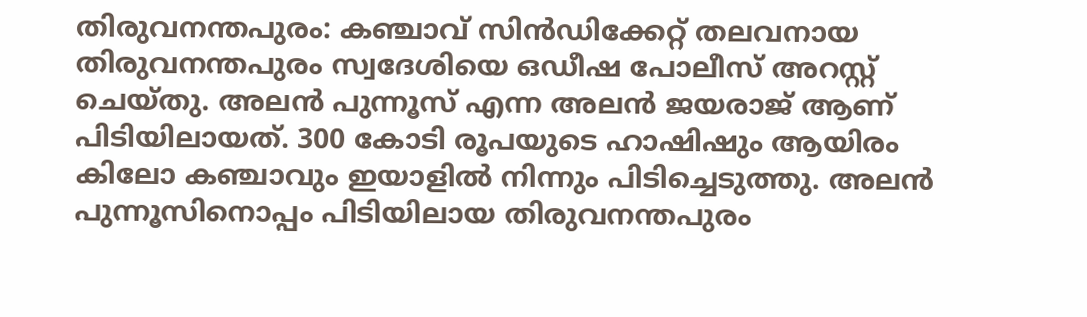തിരുവനന്തപുരം: കഞ്ചാവ് സിൻഡിക്കേറ്റ് തലവനായ തിരുവനന്തപുരം സ്വദേശിയെ ഒഡീഷ പോലീസ് അറസ്റ്റ് ചെയ്തു. അലൻ പുന്നൂസ് എന്ന അലൻ ജയരാജ് ആണ് പിടിയിലായത്. 300 കോടി രൂപയുടെ ഹാഷിഷും ആയിരം കിലോ കഞ്ചാവും ഇയാളിൽ നിന്നും പിടിച്ചെടുത്തു. അലൻ പുന്നൂസിനൊപ്പം പിടിയിലായ തിരുവനന്തപുരം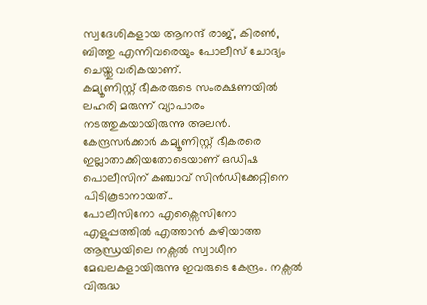സ്വദേശികളായ ആനന്ദ് രാജ്, കിരൺ, ബിത്തു എന്നിവരെയും പോലീസ് ചോദ്യം ചെയ്തു വരികയാണ്.
കമ്യൂണിസ്റ്റ് ഭീകരരുടെ സംരക്ഷണയിൽ ലഹരി മരുന്ന് വ്യാപാരം നടത്തുകയായിരുന്നു അലൻ. കേന്ദ്രസർക്കാർ കമ്യൂണിസ്റ്റ് ഭീകരരെ ഇല്ലാതാക്കിയതോടെയാണ് ഒഡിഷ പൊലീസിന് കഞ്ചാവ് സിൻഡിക്കേറ്റിനെ പിടികൂടാനായത്..
പോലീസിനോ എക്സൈസിനോ എളുപ്പത്തിൽ എത്താൻ കഴിയാത്ത ആന്ധ്രയിലെ നക്സൽ സ്വാധീന മേഖലകളായിരുന്നു ഇവരുടെ കേന്ദ്രം. നക്സൽ വിരുദ്ധ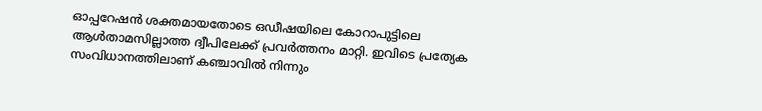ഓപ്പറേഷൻ ശക്തമായതോടെ ഒഡീഷയിലെ കോറാപുട്ടിലെ ആൾതാമസില്ലാത്ത ദ്വീപിലേക്ക് പ്രവർത്തനം മാറ്റി. ഇവിടെ പ്രത്യേക സംവിധാനത്തിലാണ് കഞ്ചാവിൽ നിന്നും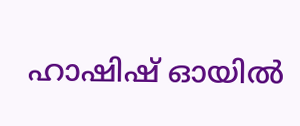ഹാഷിഷ് ഓയിൽ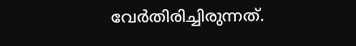വേർതിരിച്ചിരുന്നത്.